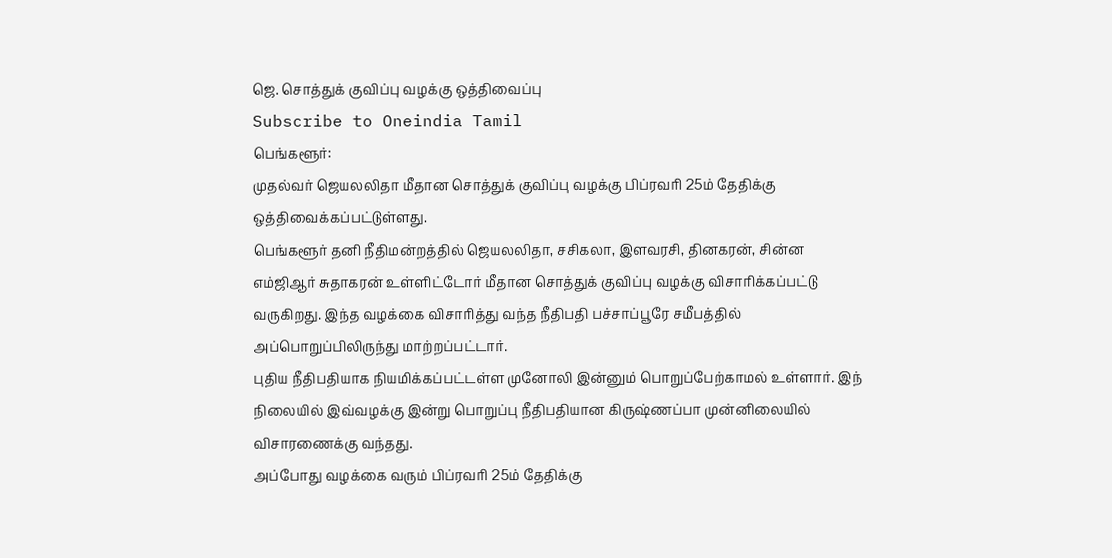ஜெ. சொத்துக் குவிப்பு வழக்கு ஒத்திவைப்பு
Subscribe to Oneindia Tamil
பெங்களூர்:
முதல்வர் ஜெயலலிதா மீதான சொத்துக் குவிப்பு வழக்கு பிப்ரவரி 25ம் தேதிக்கு ஒத்திவைக்கப்பட்டுள்ளது.
பெங்களூர் தனி நீதிமன்றத்தில் ஜெயலலிதா, சசிகலா, இளவரசி, தினகரன், சின்ன எம்ஜிஆர் சுதாகரன் உள்ளிட்டோர் மீதான சொத்துக் குவிப்பு வழக்கு விசாரிக்கப்பட்டு வருகிறது. இந்த வழக்கை விசாரித்து வந்த நீதிபதி பச்சாப்பூரே சமீபத்தில் அப்பொறுப்பிலிருந்து மாற்றப்பட்டார்.
புதிய நீதிபதியாக நியமிக்கப்பட்டள்ள முனோலி இன்னும் பொறுப்பேற்காமல் உள்ளார். இந் நிலையில் இவ்வழக்கு இன்று பொறுப்பு நீதிபதியான கிருஷ்ணப்பா முன்னிலையில் விசாரணைக்கு வந்தது.
அப்போது வழக்கை வரும் பிப்ரவரி 25ம் தேதிக்கு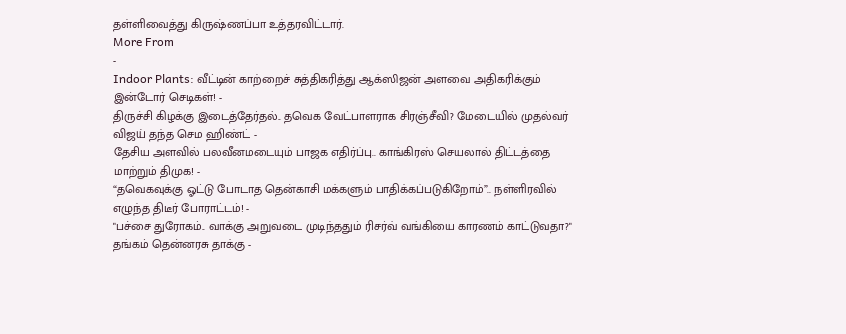தள்ளிவைத்து கிருஷ்ணப்பா உத்தரவிட்டார்.
More From
-
Indoor Plants: வீட்டின் காற்றைச் சுத்திகரித்து ஆக்ஸிஜன் அளவை அதிகரிக்கும் இன்டோர் செடிகள்! -
திருச்சி கிழக்கு இடைத்தேர்தல்.. தவெக வேட்பாளராக சிரஞ்சீவி? மேடையில் முதல்வர் விஜய் தந்த செம ஹிண்ட் -
தேசிய அளவில் பலவீனமடையும் பாஜக எதிர்ப்பு.. காங்கிரஸ் செயலால் திட்டத்தை மாற்றும் திமுக! -
“தவெகவுக்கு ஓட்டு போடாத தென்காசி மக்களும் பாதிக்கப்படுகிறோம்”.. நள்ளிரவில் எழுந்த திடீர் போராட்டம்! -
"பச்சை துரோகம்.. வாக்கு அறுவடை முடிந்ததும் ரிசர்வ் வங்கியை காரணம் காட்டுவதா?" தங்கம் தென்னரசு தாக்கு -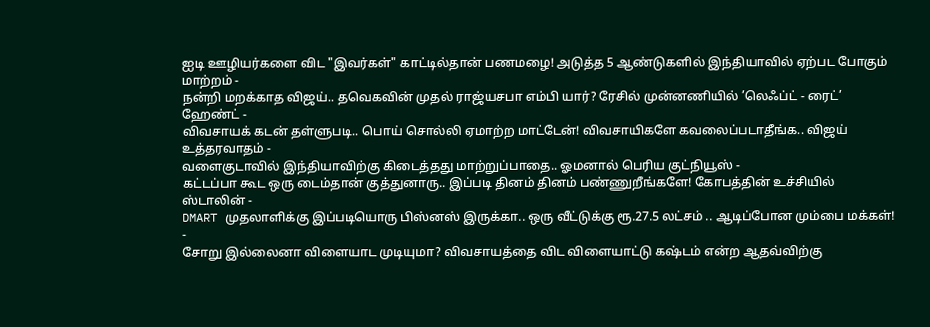ஐடி ஊழியர்களை விட "இவர்கள்" காட்டில்தான் பணமழை! அடுத்த 5 ஆண்டுகளில் இந்தியாவில் ஏற்பட போகும் மாற்றம் -
நன்றி மறக்காத விஜய்.. தவெகவின் முதல் ராஜ்யசபா எம்பி யார்? ரேசில் முன்னணியில் ’லெஃப்ட் - ரைட்’ ஹேண்ட் -
விவசாயக் கடன் தள்ளுபடி.. பொய் சொல்லி ஏமாற்ற மாட்டேன்! விவசாயிகளே கவலைப்படாதீங்க.. விஜய் உத்தரவாதம் -
வளைகுடாவில் இந்தியாவிற்கு கிடைத்தது மாற்றுப்பாதை.. ஓமனால் பெரிய குட்நியூஸ் -
கட்டப்பா கூட ஒரு டைம்தான் குத்துனாரு.. இப்படி தினம் தினம் பண்ணுறீங்களே! கோபத்தின் உச்சியில் ஸ்டாலின் -
DMART முதலாளிக்கு இப்படியொரு பிஸ்னஸ் இருக்கா.. ஒரு வீட்டுக்கு ரூ.27.5 லட்சம் .. ஆடிப்போன மும்பை மக்கள்! -
சோறு இல்லைனா விளையாட முடியுமா? விவசாயத்தை விட விளையாட்டு கஷ்டம் என்ற ஆதவ்விற்கு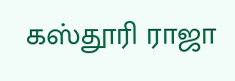கஸ்தூரி ராஜா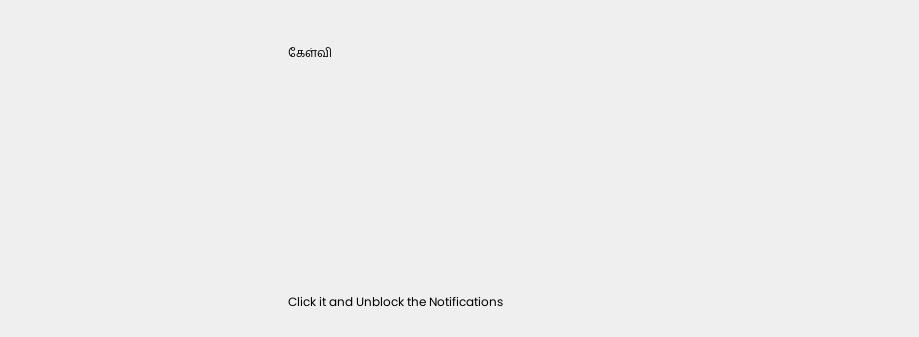கேள்வி












Click it and Unblock the Notifications